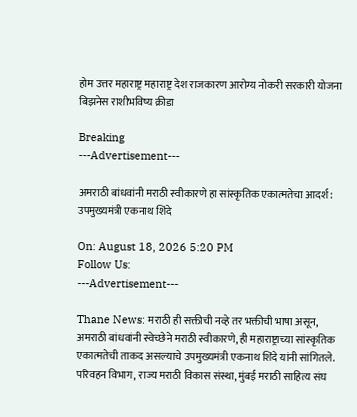होम उत्तर महाराष्ट्र महाराष्ट्र देश राजकारण आरोग्य नोकरी सरकारी योजना बिझनेस राशीभविष्य क्रीडा

Breaking
---Advertisement---

अमराठी बांधवांनी मराठी स्वीकारणे हा सांस्कृतिक एकात्मतेचा आदर्श: उपमुख्यमंत्री एकनाथ शिंदे

On: August 18, 2026 5:20 PM
Follow Us:
---Advertisement---

Thane News: मराठी ही सक्तीची नव्हे तर भक्तीची भाषा असून, अमराठी बांधवांनी स्वेच्छेने मराठी स्वीकारणे, ही महाराष्ट्राच्या सांस्कृतिक एकात्मतेची ताकद असल्याचे उपमुख्यमंत्री एकनाथ शिंदे यांनी सांगितले. परिवहन विभाग, राज्य मराठी विकास संस्था, मुंबई मराठी साहित्य संघ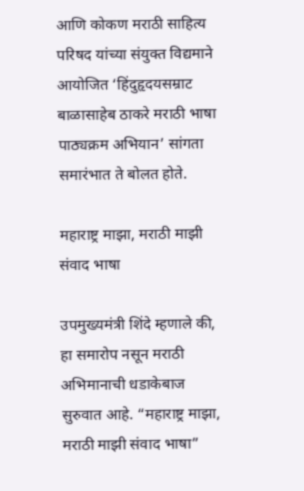आणि कोकण मराठी साहित्य परिषद यांच्या संयुक्त विद्यमाने आयोजित ‘हिंदुहृदयसम्राट बाळासाहेब ठाकरे मराठी भाषा पाठ्यक्रम अभियान’ सांगता समारंभात ते बोलत होते.

महाराष्ट्र माझा, मराठी माझी संवाद भाषा

उपमुख्यमंत्री शिंदे म्हणाले की, हा समारोप नसून मराठी अभिमानाची धडाकेबाज सुरुवात आहे. “महाराष्ट्र माझा, मराठी माझी संवाद भाषा”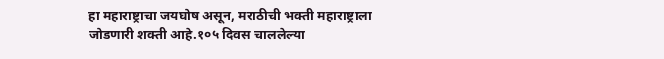हा महाराष्ट्राचा जयघोष असून, मराठीची भक्ती महाराष्ट्राला जोडणारी शक्ती आहे.१०५ दिवस चाललेल्या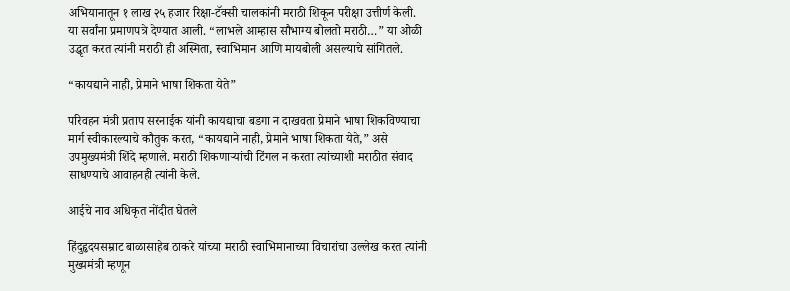अभियानातून १ लाख २५ हजार रिक्षा-टॅक्सी चालकांनी मराठी शिकून परीक्षा उत्तीर्ण केली. या सर्वांना प्रमाणपत्रे देण्यात आली. “लाभले आम्हास सौभाग्य बोलतो मराठी…” या ओळी उद्धृत करत त्यांनी मराठी ही अस्मिता, स्वाभिमान आणि मायबोली असल्याचे सांगितले.

“कायद्याने नाही, प्रेमाने भाषा शिकता येते”

परिवहन मंत्री प्रताप सरनाईक यांनी कायद्याचा बडगा न दाखवता प्रेमाने भाषा शिकविण्याचा मार्ग स्वीकारल्याचे कौतुक करत, “कायद्याने नाही, प्रेमाने भाषा शिकता येते,” असे उपमुख्यमंत्री शिंदे म्हणाले. मराठी शिकणाऱ्यांची टिंगल न करता त्यांच्याशी मराठीत संवाद साधण्याचे आवाहनही त्यांनी केले.

आईचे नाव अधिकृत नोंदीत घेतले

हिंदुहृदयसम्राट बाळासाहेब ठाकरे यांच्या मराठी स्वाभिमानाच्या विचारांचा उल्लेख करत त्यांनी मुख्यमंत्री म्हणून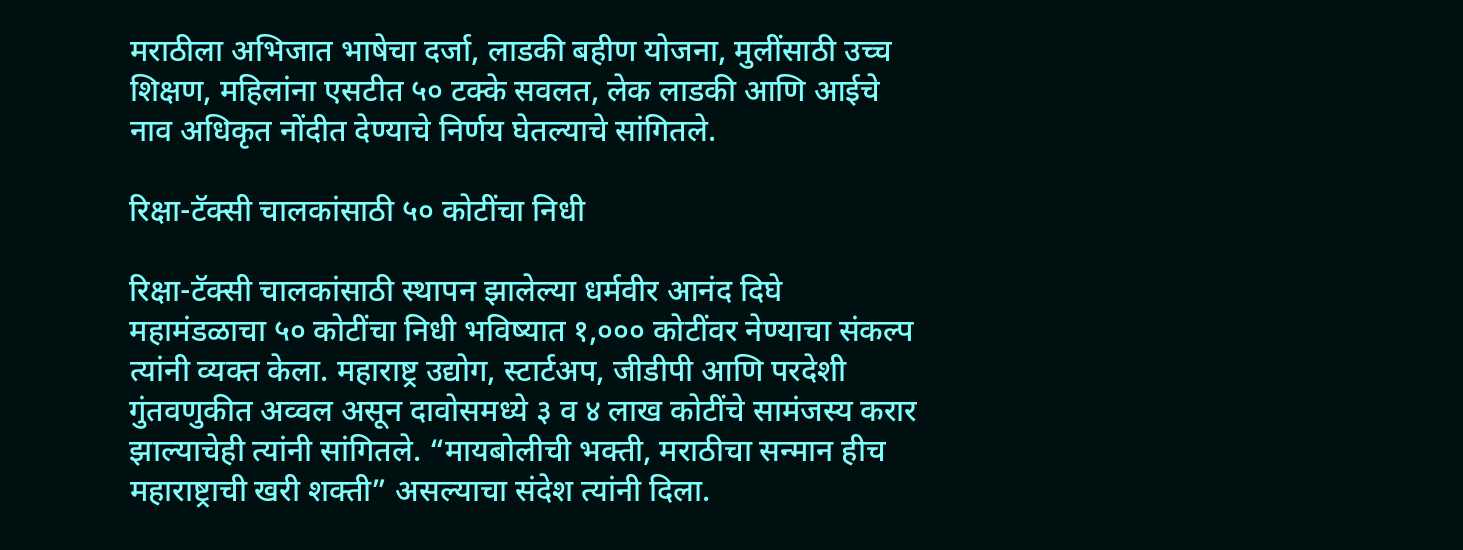मराठीला अभिजात भाषेचा दर्जा, लाडकी बहीण योजना, मुलींसाठी उच्च शिक्षण, महिलांना एसटीत ५० टक्के सवलत, लेक लाडकी आणि आईचे नाव अधिकृत नोंदीत देण्याचे निर्णय घेतल्याचे सांगितले.

रिक्षा-टॅक्सी चालकांसाठी ५० कोटींचा निधी

रिक्षा-टॅक्सी चालकांसाठी स्थापन झालेल्या धर्मवीर आनंद दिघे महामंडळाचा ५० कोटींचा निधी भविष्यात १,००० कोटींवर नेण्याचा संकल्प त्यांनी व्यक्त केला. महाराष्ट्र उद्योग, स्टार्टअप, जीडीपी आणि परदेशी गुंतवणुकीत अव्वल असून दावोसमध्ये ३ व ४ लाख कोटींचे सामंजस्य करार झाल्याचेही त्यांनी सांगितले. “मायबोलीची भक्ती, मराठीचा सन्मान हीच महाराष्ट्राची खरी शक्ती” असल्याचा संदेश त्यांनी दिला.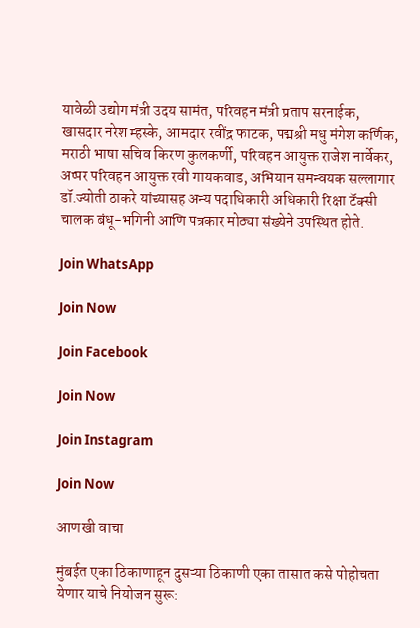यावेळी उद्योग मंत्री उदय सामंत, परिवहन मंत्री प्रताप सरनाईक, खासदार नरेश म्हस्के, आमदार रवींद्र फाटक, पद्मश्री मधु मंगेश कर्णिक, मराठी भाषा सचिव किरण कुलकर्णी, परिवहन आयुक्त राजेश नार्वेकर, अप्पर परिवहन आयुक्त रवी गायकवाड, अभियान समन्वयक सल्लागार डॉ.ज्योती ठाकरे यांच्यासह अन्य पदाधिकारी अधिकारी रिक्षा टॅक्सी चालक बंधू-भगिनी आणि पत्रकार मोठ्या संख्येने उपस्थित होते.

Join WhatsApp

Join Now

Join Facebook

Join Now

Join Instagram

Join Now

आणखी वाचा

मुंबईत एका ठिकाणाहून दुसऱ्या ठिकाणी एका तासात कसे पोहोचता येणार याचे नियोजन सुरू: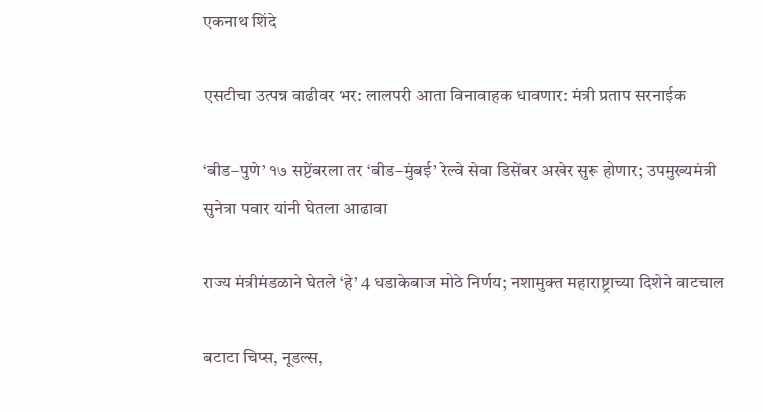एकनाथ शिंदे

एसटीचा उत्पन्न वाढीवर भर: लालपरी आता विनावाहक धावणार: मंत्री प्रताप सरनाईक

‘बीड–पुणे’ १७ सप्टेंबरला तर ‘बीड–मुंबई’ रेल्वे सेवा डिसेंबर अखेर सुरू होणार; उपमुख्यमंत्री सुनेत्रा पवार यांनी घेतला आढावा

राज्य मंत्रीमंडळाने घेतले ‘हे’ 4 धडाकेबाज मोठे निर्णय; नशामुक्त महाराष्ट्राच्या दिशेने वाटचाल

बटाटा चिप्स, नूडल्स,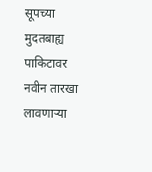सूपच्या मुदतबाह्य पाकिटावर नवीन तारखा लावणाऱ्या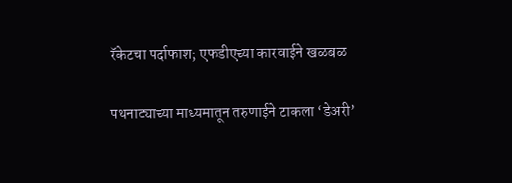रॅकेटचा पर्दाफाश; एफडीएच्या कारवाईने खळबळ

पथनाट्याच्या माध्यमातून तरुणाईने टाकला ‘डेअरी’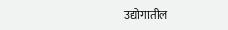उद्योगातील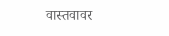वास्तवावर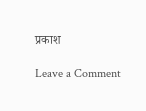प्रकाश

Leave a Comment